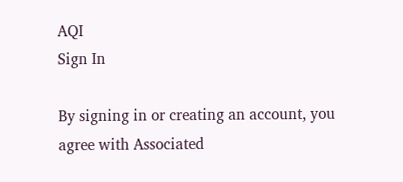AQI
Sign In

By signing in or creating an account, you agree with Associated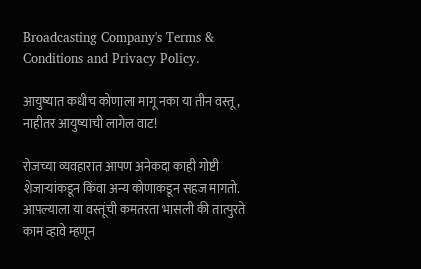Broadcasting Company's Terms & Conditions and Privacy Policy.

आयुष्यात कधीच कोणाला मागू नका या तीन वस्तू, नाहीतर आयुष्याची लागेल वाट!

रोजच्या व्यवहारात आपण अनेकदा काही गोष्टी शेजाऱ्यांकडून किंवा अन्य कोणाकडून सहज मागतो. आपल्याला या वस्तूंची कमतरता भासली की तात्पुरते काम व्हावे म्हणून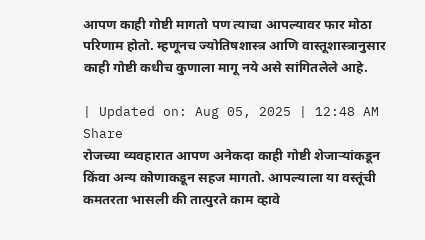आपण काही गोष्टी मागतो पण त्याचा आपल्यावर फार मोठा परिणाम होतो. म्हणूनच ज्योतिषशास्त्र आणि वास्तूशास्त्रानुसार काही गोष्टी कधीच कुणाला मागू नये असे सांगितलेले आहे.

| Updated on: Aug 05, 2025 | 12:48 AM
Share
रोजच्या व्यवहारात आपण अनेकदा काही गोष्टी शेजाऱ्यांकडून किंवा अन्य कोणाकडून सहज मागतो. आपल्याला या वस्तूंची कमतरता भासली की तात्पुरते काम व्हावे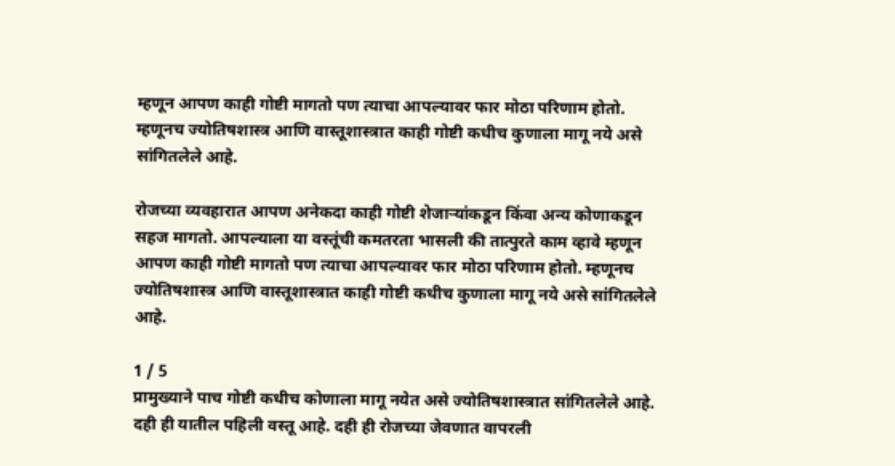म्हणून आपण काही गोष्टी मागतो पण त्याचा आपल्यावर फार मोठा परिणाम होतो. म्हणूनच ज्योतिषशास्त्र आणि वास्तूशास्त्रात काही गोष्टी कधीच कुणाला मागू नये असे सांगितलेले आहे.

रोजच्या व्यवहारात आपण अनेकदा काही गोष्टी शेजाऱ्यांकडून किंवा अन्य कोणाकडून सहज मागतो. आपल्याला या वस्तूंची कमतरता भासली की तात्पुरते काम व्हावे म्हणून आपण काही गोष्टी मागतो पण त्याचा आपल्यावर फार मोठा परिणाम होतो. म्हणूनच ज्योतिषशास्त्र आणि वास्तूशास्त्रात काही गोष्टी कधीच कुणाला मागू नये असे सांगितलेले आहे.

1 / 5
प्रामुख्याने पाच गोष्टी कधीच कोणाला मागू नयेत असे ज्योतिषशास्त्रात सांगितलेले आहे. दही ही यातील पहिली वस्तू आहे. दही ही रोजच्या जेवणात वापरली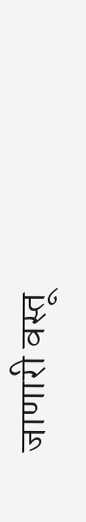जाणारी वस्तू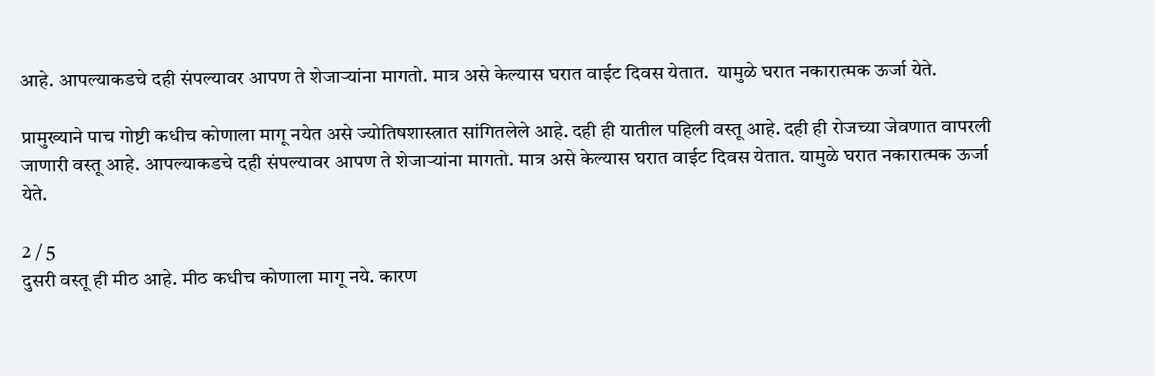आहे. आपल्याकडचे दही संपल्यावर आपण ते शेजाऱ्यांना मागतो. मात्र असे केल्यास घरात वाईट दिवस येतात.  यामुळे घरात नकारात्मक ऊर्जा येते.

प्रामुख्याने पाच गोष्टी कधीच कोणाला मागू नयेत असे ज्योतिषशास्त्रात सांगितलेले आहे. दही ही यातील पहिली वस्तू आहे. दही ही रोजच्या जेवणात वापरली जाणारी वस्तू आहे. आपल्याकडचे दही संपल्यावर आपण ते शेजाऱ्यांना मागतो. मात्र असे केल्यास घरात वाईट दिवस येतात. यामुळे घरात नकारात्मक ऊर्जा येते.

2 / 5
दुसरी वस्तू ही मीठ आहे. मीठ कधीच कोणाला मागू नये. कारण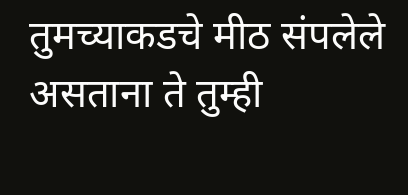तुमच्याकडचे मीठ संपलेले असताना ते तुम्ही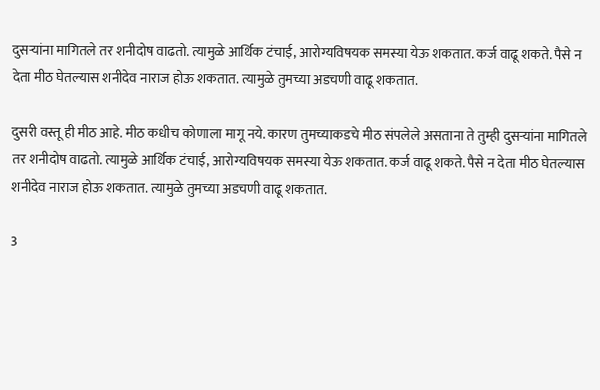दुसऱ्यांना मागितले तर शनीदोष वाढतो. त्यामुळे आर्थिक टंचाई, आरोग्यविषयक समस्या येऊ शकतात. कर्ज वाढू शकते. पैसे न देता मीठ घेतल्यास शनीदेव नाराज होऊ शकतात. त्यामुळे तुमच्या अडचणी वाढू शकतात.

दुसरी वस्तू ही मीठ आहे. मीठ कधीच कोणाला मागू नये. कारण तुमच्याकडचे मीठ संपलेले असताना ते तुम्ही दुसऱ्यांना मागितले तर शनीदोष वाढतो. त्यामुळे आर्थिक टंचाई, आरोग्यविषयक समस्या येऊ शकतात. कर्ज वाढू शकते. पैसे न देता मीठ घेतल्यास शनीदेव नाराज होऊ शकतात. त्यामुळे तुमच्या अडचणी वाढू शकतात.

3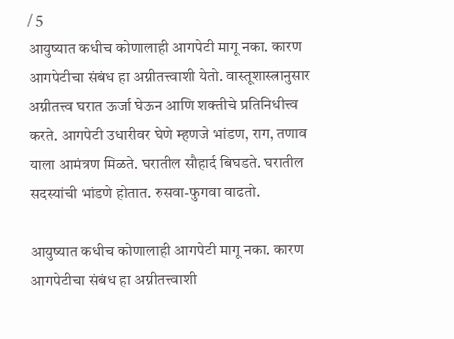/ 5
आयुष्यात कधीच कोणालाही आगपेटी मागू नका. कारण आगपेटीचा संबंध हा अग्नीतत्त्वाशी येतो. वास्तूशास्त्रानुसार अग्नीतत्त्व घरात ऊर्जा घेऊन आणि शक्तीचे प्रतिनिधीत्त्व करते. आगपेटी उधारीवर घेणे म्हणजे भांडण, राग, तणाव याला आमंत्रण मिळते. घरातील सौहार्द बिघडते. घरातील सदस्यांची भांडणे होतात. रुसवा-फुगवा वाढतो.

आयुष्यात कधीच कोणालाही आगपेटी मागू नका. कारण आगपेटीचा संबंध हा अग्नीतत्त्वाशी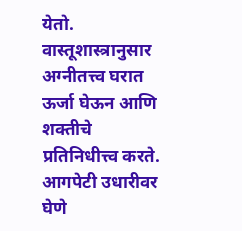येतो. वास्तूशास्त्रानुसार अग्नीतत्त्व घरात ऊर्जा घेऊन आणि शक्तीचे प्रतिनिधीत्त्व करते. आगपेटी उधारीवर घेणे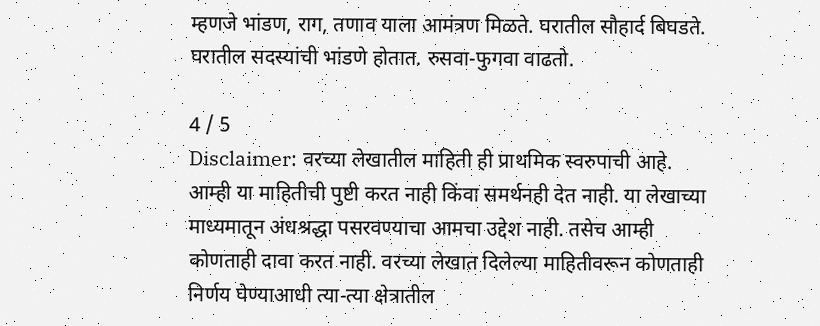म्हणजे भांडण, राग, तणाव याला आमंत्रण मिळते. घरातील सौहार्द बिघडते. घरातील सदस्यांची भांडणे होतात. रुसवा-फुगवा वाढतो.

4 / 5
Disclaimer: वरच्या लेखातील माहिती ही प्राथमिक स्वरुपाची आहे. आम्ही या माहितीची पुष्टी करत नाही किंवा समर्थनही देत नाही. या लेखाच्या माध्यमातून अंधश्रद्धा पसरवण्याचा आमचा उद्देश नाही. तसेच आम्ही कोणताही दावा करत नाही. वरच्या लेखात दिलेल्या माहितीवरून कोणताही निर्णय घेण्याआधी त्या-त्या क्षेत्रातील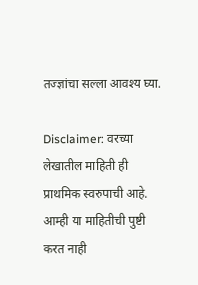तज्ज्ञांचा सल्ला आवश्य घ्या.

Disclaimer: वरच्या लेखातील माहिती ही प्राथमिक स्वरुपाची आहे. आम्ही या माहितीची पुष्टी करत नाही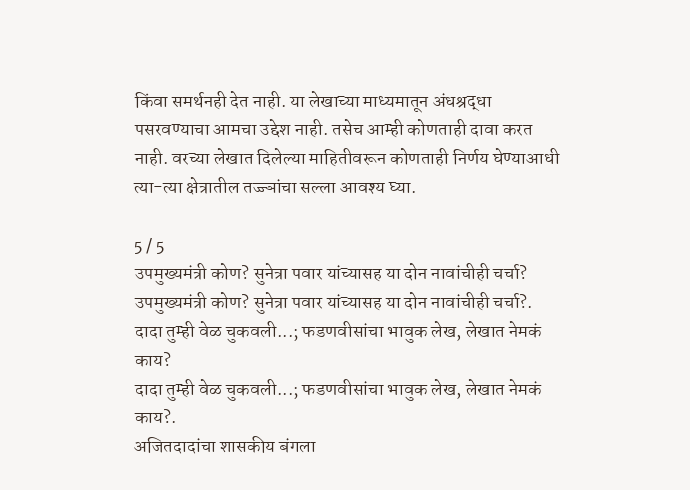किंवा समर्थनही देत नाही. या लेखाच्या माध्यमातून अंधश्रद्धा पसरवण्याचा आमचा उद्देश नाही. तसेच आम्ही कोणताही दावा करत नाही. वरच्या लेखात दिलेल्या माहितीवरून कोणताही निर्णय घेण्याआधी त्या-त्या क्षेत्रातील तज्ज्ञांचा सल्ला आवश्य घ्या.

5 / 5
उपमुख्यमंत्री कोण? सुनेत्रा पवार यांच्यासह या दोन नावांचीही चर्चा?
उपमुख्यमंत्री कोण? सुनेत्रा पवार यांच्यासह या दोन नावांचीही चर्चा?.
दादा तुम्ही वेळ चुकवली...; फडणवीसांचा भावुक लेख, लेखात नेमकं काय?
दादा तुम्ही वेळ चुकवली...; फडणवीसांचा भावुक लेख, लेखात नेमकं काय?.
अजितदादांचा शासकीय बंगला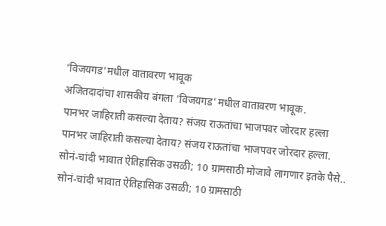'विजयगड'मधील वातावरण भावूक
अजितदादांचा शासकीय बंगला 'विजयगड'मधील वातावरण भावूक.
पानभर जाहिराती कसल्या देताय? संजय राऊतांचा भाजपवर जोरदार हल्ला
पानभर जाहिराती कसल्या देताय? संजय राऊतांचा भाजपवर जोरदार हल्ला.
सोनं-चांदी भावात ऐतिहासिक उसळी; 10 ग्रामसाठी मोजावे लागणार इतके पैसे..
सोनं-चांदी भावात ऐतिहासिक उसळी; 10 ग्रामसाठी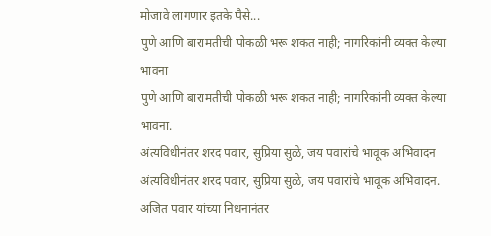मोजावे लागणार इतके पैसे...
पुणे आणि बारामतीची पोकळी भरू शकत नाही; नागरिकांनी व्यक्त केल्या भावना
पुणे आणि बारामतीची पोकळी भरू शकत नाही; नागरिकांनी व्यक्त केल्या भावना.
अंत्यविधीनंतर शरद पवार, सुप्रिया सुळे, जय पवारांचे भावूक अभिवादन
अंत्यविधीनंतर शरद पवार, सुप्रिया सुळे, जय पवारांचे भावूक अभिवादन.
अजित पवार यांच्या निधनानंतर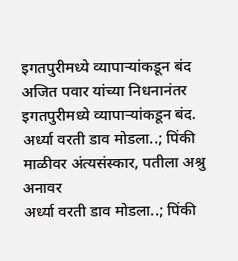इगतपुरीमध्ये व्यापाऱ्यांकडून बंद
अजित पवार यांच्या निधनानंतर इगतपुरीमध्ये व्यापाऱ्यांकडून बंद.
अर्ध्या वरती डाव मोडला..; पिंकी माळीवर अंत्यसंस्कार, पतीला अश्रु अनावर
अर्ध्या वरती डाव मोडला..; पिंकी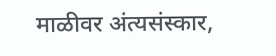माळीवर अंत्यसंस्कार,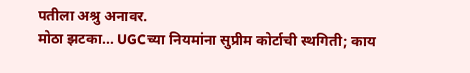पतीला अश्रु अनावर.
मोठा झटका... UGCच्या नियमांना सुप्रीम कोर्टाची स्थगिती; काय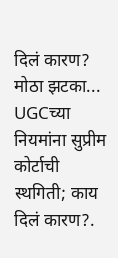दिलं कारण?
मोठा झटका... UGCच्या नियमांना सुप्रीम कोर्टाची स्थगिती; काय दिलं कारण?.